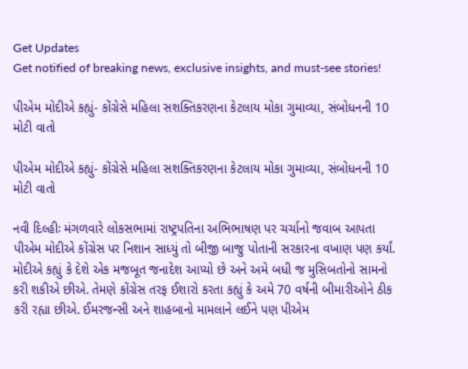Get Updates
Get notified of breaking news, exclusive insights, and must-see stories!

પીએમ મોદીએ કહ્યું- કોંગ્રેસે મહિલા સશક્તિકરણના કેટલાય મોકા ગુમાવ્યા, સંબોધનની 10 મોટી વાતો

પીએમ મોદીએ કહ્યું- કોંગ્રેસે મહિલા સશક્તિકરણના કેટલાય મોકા ગુમાવ્યા, સંબોધનની 10 મોટી વાતો

નવી દિલ્હીઃ મંગળવારે લોકસભામાં રાષ્ટ્રપતિના અભિભાષણ પર ચર્ચાનો જવાબ આપતા પીએમ મોદીએ કોંગ્રેસ પર નિશાન સાધ્યું તો બીજી બાજુ પોતાની સરકારના વખાણ પણ કર્યાં. મોદીએ કહ્યું કે દેશે એક મજબૂત જનાદેશ આપ્યો છે અને અમે બધી જ મુસિબતોનો સામનો કરી શકીએ છીએ. તેમણે કોંગ્રેસ તરફ ઈશારો કરતા કહ્યું કે અમે 70 વર્ષની બીમારીઓને ઠીક કરી રહ્યા છીએ. ઈમરજન્સી અને શાહબાનો મામલાને લઈને પણ પીએમ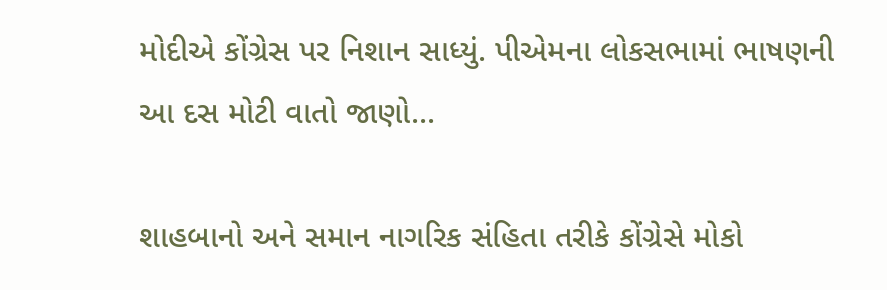મોદીએ કોંગ્રેસ પર નિશાન સાધ્યું. પીએમના લોકસભામાં ભાષણની આ દસ મોટી વાતો જાણો...

શાહબાનો અને સમાન નાગરિક સંહિતા તરીકે કોંગ્રેસે મોકો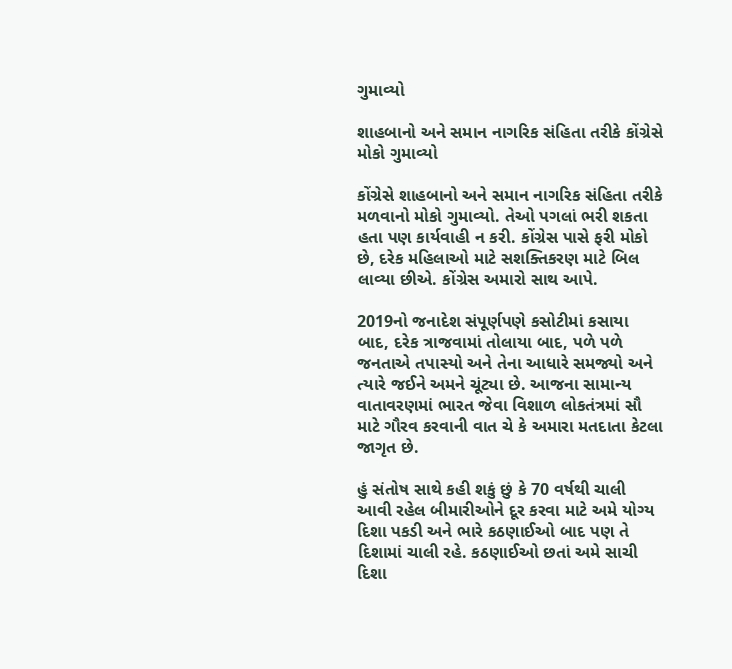ગુમાવ્યો

શાહબાનો અને સમાન નાગરિક સંહિતા તરીકે કોંગ્રેસે મોકો ગુમાવ્યો

કોંગ્રેસે શાહબાનો અને સમાન નાગરિક સંહિતા તરીકે મળવાનો મોકો ગુમાવ્યો. તેઓ પગલાં ભરી શકતા હતા પણ કાર્યવાહી ન કરી. કોંગ્રેસ પાસે ફરી મોકો છે, દરેક મહિલાઓ માટે સશક્તિકરણ માટે બિલ લાવ્યા છીએ. કોંગ્રેસ અમારો સાથ આપે.

2019નો જનાદેશ સંપૂર્ણપણે કસોટીમાં કસાયા બાદ, દરેક ત્રાજવામાં તોલાયા બાદ, પળે પળે જનતાએ તપાસ્યો અને તેના આધારે સમજ્યો અને ત્યારે જઈને અમને ચૂંટ્યા છે. આજના સામાન્ય વાતાવરણમાં ભારત જેવા વિશાળ લોકતંત્રમાં સૌ માટે ગૌરવ કરવાની વાત ચે કે અમારા મતદાતા કેટલા જાગૃત છે.

હું સંતોષ સાથે કહી શકું છું કે 70 વર્ષથી ચાલી આવી રહેલ બીમારીઓને દૂર કરવા માટે અમે યોગ્ય દિશા પકડી અને ભારે કઠણાઈઓ બાદ પણ તે દિશામાં ચાલી રહે. કઠણાઈઓ છતાં અમે સાચી દિશા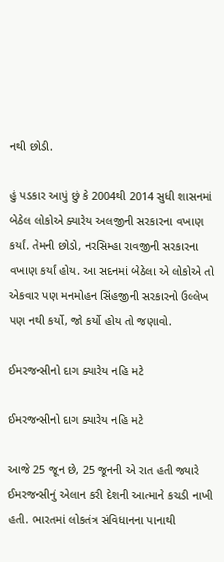નથી છોડી.

હું પડકાર આપું છું કે 2004થી 2014 સુધી શાસનમાં બેઠેલ લોકોએ ક્યારેય અલજીની સરકારના વખાણ કર્યાં. તેમની છોડો, નરસિમ્હા રાવજીની સરકારના વખાણ કર્યાં હોય. આ સદનમાં બેઠેલા એ લોકોએ તો એકવાર પણ મનમોહન સિંહજીની સરકારનો ઉલ્લેખ પણ નથી કર્યો, જો કર્યો હોય તો જણાવો.

ઈમરજન્સીનો દાગ ક્યારેય નહિ મટે

ઈમરજન્સીનો દાગ ક્યારેય નહિ મટે

આજે 25 જૂન છે, 25 જૂનની એ રાત હતી જ્યારે ઈમરજન્સીનું એલાન કરી દેશની આત્માને કચડી નાખી હતી. ભારતમાં લોકતંત્ર સંવિધાનના પાનાથી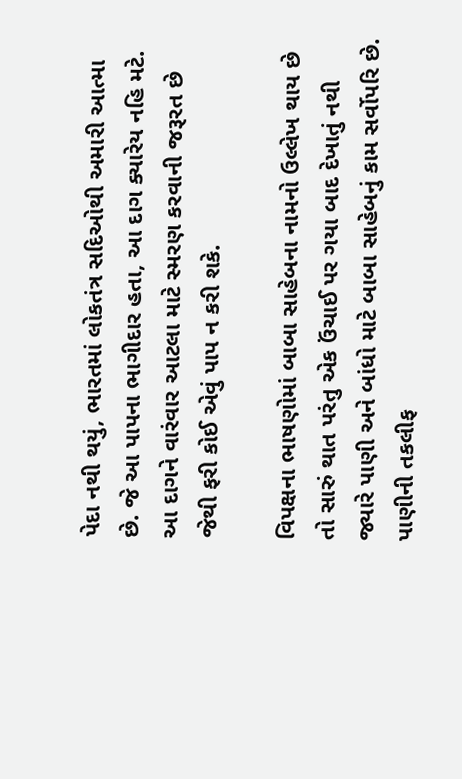પેદા નથી થયું, ભારતમાં લોકતંત્ર સદિઓથી અમારી આત્મા છે. જે આ પાપના ભાગીદાર હતા, આ દાગ ક્યારેય નહિ મટે. આ દાગને વારંવાર આટલા માટે સ્મરણ કરવાની જરૂરત છે જેથી ફરી કોઈ એવું પાપ ન કરી શકે.

વિપક્ષના ભાષણોમાં બાબા સાહેબના નામનો ઉલ્લેખ થાય છે તો સારું થાત પરંતુ એક ઉંચાઈ પર ગયા બાદ દેખાતું નથી જ્યારે પાણી અને બાંધો માટે બાબા સાહેબનું કામ સર્વોપરિ છે. પાણીની તકલીફ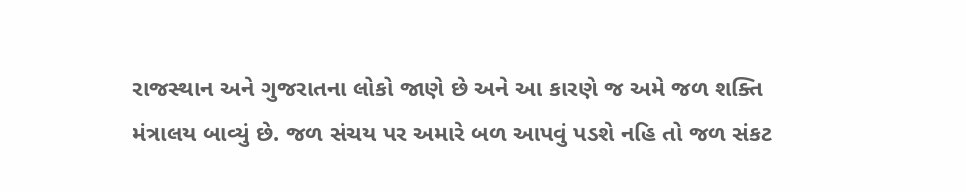રાજસ્થાન અને ગુજરાતના લોકો જાણે છે અને આ કારણે જ અમે જળ શક્તિ મંત્રાલય બાવ્યું છે. જળ સંચય પર અમારે બળ આપવું પડશે નહિ તો જળ સંકટ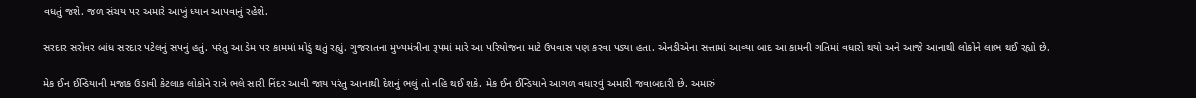વધતું જશે. જળ સંચય પર અમારે આખું ધ્યાન આપવાનું રહેશે.

સરદાર સરોવર બાંધ સરદાર પટેલનું સપનું હતું. પરંતુ આ ડેમ પર કામમાં મોડું થતું રહ્યું. ગુજરાતના મુખ્યમંત્રીના રૂપમાં મારે આ પરિયોજના માટે ઉપવાસ પણ કરવા પડ્યા હતા. એનડીએના સત્તામાં આવ્યા બાદ આ કામની ગતિમાં વધારો થયો અને આજે આનાથી લોકોને લાભ થઈ રહ્યો છે.

મેક ઈન ઈન્ડિયાની મજાક ઉડાવી કેટલાક લોકોને રાત્રે ભલે સારી નિંદર આવી જાય પરંતુ આનાથી દેશનું ભલું તો નહિ થઈ શકે. મેક ઈન ઈન્ડિયાને આગળ વધારવું અમારી જવાબદારી છે. અમારું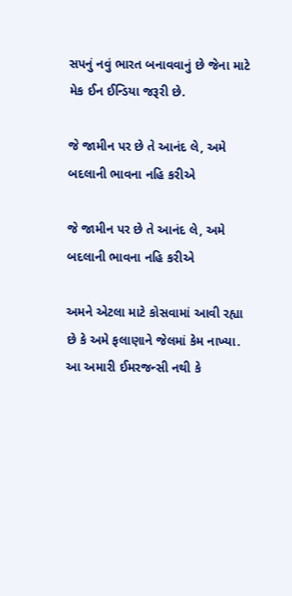સપનું નવું ભારત બનાવવાનું છે જેના માટે મેક ઈન ઈન્ડિયા જરૂરી છે.

જે જામીન પર છે તે આનંદ લે, અમે બદલાની ભાવના નહિ કરીએ

જે જામીન પર છે તે આનંદ લે, અમે બદલાની ભાવના નહિ કરીએ

અમને એટલા માટે કોસવામાં આવી રહ્યા છે કે અમે ફલાણાને જેલમાં કેમ નાખ્યા. આ અમારી ઈમરજન્સી નથી કે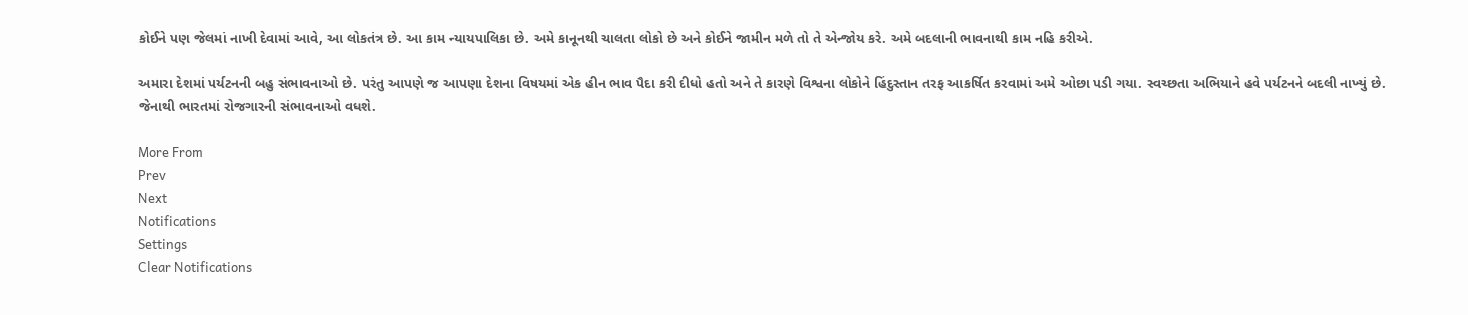કોઈને પણ જેલમાં નાખી દેવામાં આવે, આ લોકતંત્ર છે. આ કામ ન્યાયપાલિકા છે. અમે કાનૂનથી ચાલતા લોકો છે અને કોઈને જામીન મળે તો તે એન્જોય કરે. અમે બદલાની ભાવનાથી કામ નહિ કરીએ.

અમારા દેશમાં પર્યટનની બહુ સંભાવનાઓ છે. પરંતુ આપણે જ આપણા દેશના વિષયમાં એક હીન ભાવ પૈદા કરી દીધો હતો અને તે કારણે વિશ્વના લોકોને હિંદુસ્તાન તરફ આકર્ષિત કરવામાં અમે ઓછા પડી ગયા. સ્વચ્છતા અભિયાને હવે પર્યટનને બદલી નાખ્યું છે. જેનાથી ભારતમાં રોજગારની સંભાવનાઓ વધશે.

More From
Prev
Next
Notifications
Settings
Clear Notifications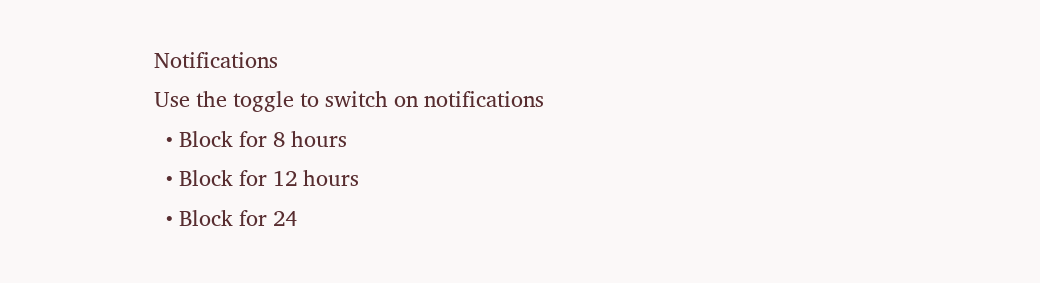Notifications
Use the toggle to switch on notifications
  • Block for 8 hours
  • Block for 12 hours
  • Block for 24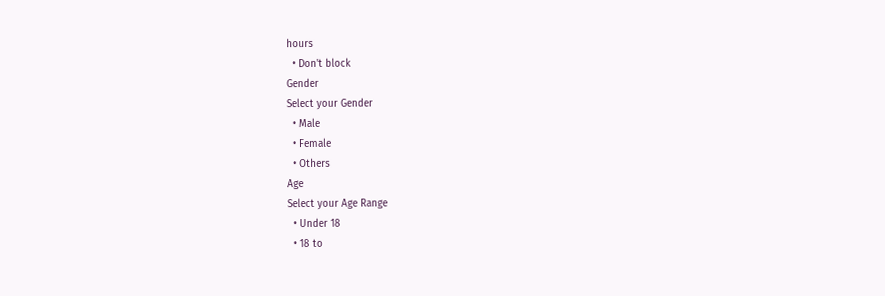hours
  • Don't block
Gender
Select your Gender
  • Male
  • Female
  • Others
Age
Select your Age Range
  • Under 18
  • 18 to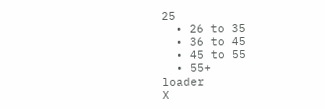25
  • 26 to 35
  • 36 to 45
  • 45 to 55
  • 55+
loader
X